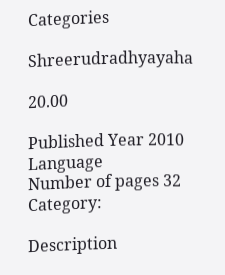Categories

Shreerudradhyayaha

20.00

Published Year 2010
Language
Number of pages 32
Category:

Description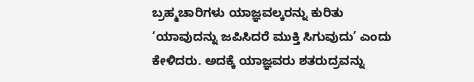ಬ್ರಹ್ಮಚಾರಿಗಳು ಯಾಜ್ಞವಲ್ಕರನ್ನು ಕುರಿತು ‘ಯಾವುದನ್ನು ಜಪಿಸಿದರೆ ಮುಕ್ತಿ ಸಿಗುವುದು’ ಎಂದು ಕೇಳಿದರು. ಅದಕ್ಕೆ ಯಾಜ್ಞವರು ಶತರುದ್ರವನ್ನು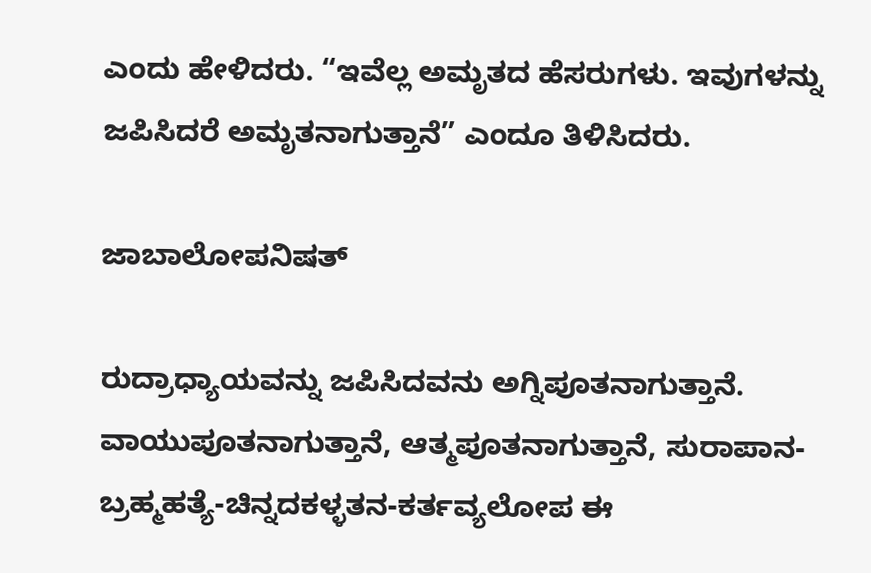ಎಂದು ಹೇಳಿದರು. “ಇವೆಲ್ಲ ಅಮೃತದ ಹೆಸರುಗಳು. ಇವುಗಳನ್ನು ಜಪಿಸಿದರೆ ಅಮೃತನಾಗುತ್ತಾನೆ” ಎಂದೂ ತಿಳಿಸಿದರು.

ಜಾಬಾಲೋಪನಿಷತ್

ರುದ್ರಾಧ್ಯಾಯವನ್ನು ಜಪಿಸಿದವನು ಅಗ್ನಿಪೂತನಾಗುತ್ತಾನೆ. ವಾಯುಪೂತನಾಗುತ್ತಾನೆ, ಆತ್ಮಪೂತನಾಗುತ್ತಾನೆ, ಸುರಾಪಾನ-ಬ್ರಹ್ಮಹತ್ಯೆ-ಚಿನ್ನದಕಳ್ಳತನ-ಕರ್ತವ್ಯಲೋಪ ಈ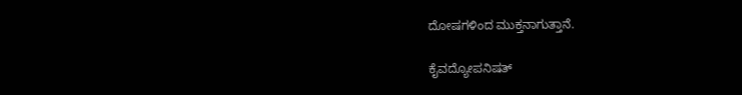ದೋಷಗಳಿಂದ ಮುಕ್ತನಾಗುತ್ತಾನೆ.

ಕೈವದ್ಯೋಪನಿಷತ್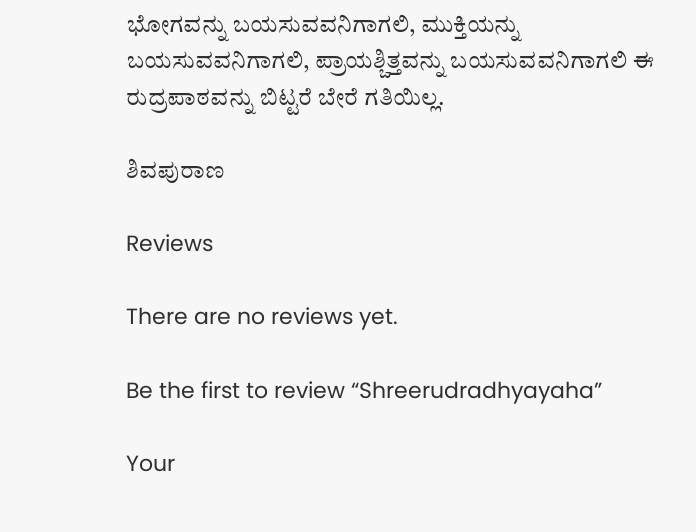ಭೋಗವನ್ನು ಬಯಸುವವನಿಗಾಗಲಿ, ಮುಕ್ತಿಯನ್ನು ಬಯಸುವವನಿಗಾಗಲಿ, ಪ್ರಾಯಶ್ಚಿತ್ತವನ್ನು ಬಯಸುವವನಿಗಾಗಲಿ ಈ ರುದ್ರಪಾಠವನ್ನು ಬಿಟ್ಟರೆ ಬೇರೆ ಗತಿಯಿಲ್ಲ.

ಶಿವಪುರಾಣ

Reviews

There are no reviews yet.

Be the first to review “Shreerudradhyayaha”

Your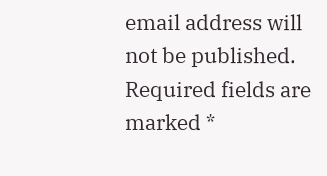email address will not be published. Required fields are marked *